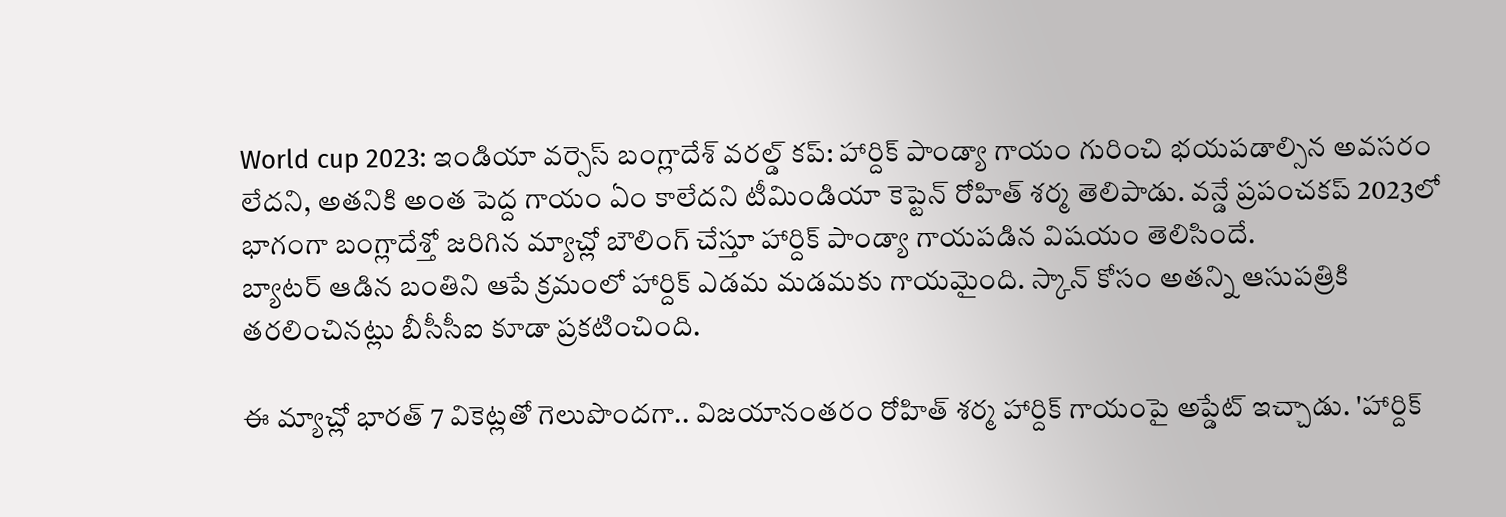World cup 2023: ఇండియా వర్సెస్ బంగ్లాదేశ్ వరల్డ్ కప్: హార్దిక్ పాండ్యా గాయం గురించి భయపడాల్సిన అవసరం లేదని, అతనికి అంత పెద్ద గాయం ఏం కాలేదని టీమిండియా కెప్టెన్ రోహిత్ శర్మ తెలిపాడు. వన్డే ప్రపంచకప్ 2023లో భాగంగా బంగ్లాదేశ్తో జరిగిన మ్యాచ్లో బౌలింగ్ చేస్తూ హార్దిక్ పాండ్యా గాయపడిన విషయం తెలిసిందే.
బ్యాటర్ ఆడిన బంతిని ఆపే క్రమంలో హార్దిక్ ఎడమ మడమకు గాయమైంది. స్కాన్ కోసం అతన్ని ఆసుపత్రికి తరలించినట్లు బీసీసీఐ కూడా ప్రకటించింది.

ఈ మ్యాచ్లో భారత్ 7 వికెట్లతో గెలుపొందగా.. విజయానంతరం రోహిత్ శర్మ హార్దిక్ గాయంపై అప్డేట్ ఇచ్చాడు. 'హార్దిక్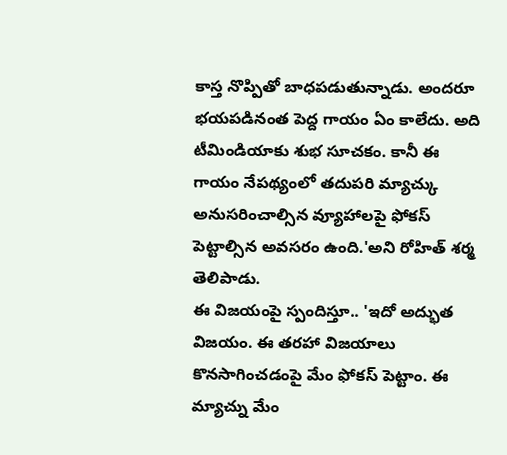కాస్త నొప్పితో బాధపడుతున్నాడు. అందరూ భయపడినంత పెద్ద గాయం ఏం కాలేదు. అది టీమిండియాకు శుభ సూచకం. కానీ ఈ గాయం నేపథ్యంలో తదుపరి మ్యాచ్కు అనుసరించాల్సిన వ్యూహాలపై ఫోకస్ పెట్టాల్సిన అవసరం ఉంది.'అని రోహిత్ శర్మ తెలిపాడు.
ఈ విజయంపై స్పందిస్తూ.. 'ఇదో అద్భుత విజయం. ఈ తరహా విజయాలు కొనసాగించడంపై మేం ఫోకస్ పెట్టాం. ఈ మ్యాచ్ను మేం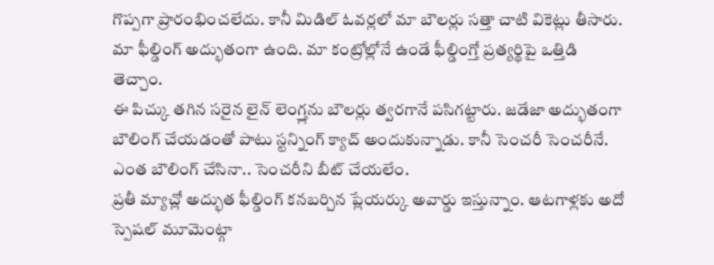గొప్పగా ప్రారంభించలేదు. కానీ మిడిల్ ఓవర్లలో మా బౌలర్లు సత్తా చాటి వికెట్లు తీసారు. మా ఫీల్డింగ్ అద్భుతంగా ఉంది. మా కంట్రోల్లోనే ఉండే ఫీల్డింగ్తో ప్రత్యర్థిపై ఒత్తిడి తెచ్చాం.
ఈ పిచ్కు తగిన సరైన లైన్ లెంగ్త్లను బౌలర్లు త్వరగానే పసిగట్టారు. జడేజా అద్భుతంగా బౌలింగ్ చేయడంతో పాటు స్టన్నింగ్ క్యాచ్ అందుకున్నాడు. కానీ సెంచరీ సెంచరీనే. ఎంత బౌలింగ్ చేసినా.. సెంచరీని బీట్ చేయలేం.
ప్రతీ మ్యాచ్లో అద్భుత ఫీల్డింగ్ కనబర్చిన ప్లేయర్కు అవార్డు ఇస్తున్నాం. ఆటగాళ్లకు అదో స్పెషల్ మూమెంట్గా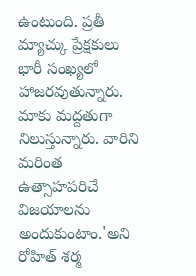ఉంటుంది. ప్రతీ మ్యాచ్కు ప్రేక్షకులు భారీ సంఖ్యలో హాజరవుతున్నారు. మాకు మద్దతుగా నిలుస్తున్నారు. వారిని మరింత ఉత్సాహపరిచే విజయాలను అందుకుంటాం.'అని రోహిత్ శర్మ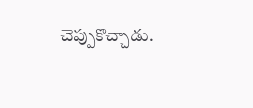చెప్పుకొచ్చాడు.